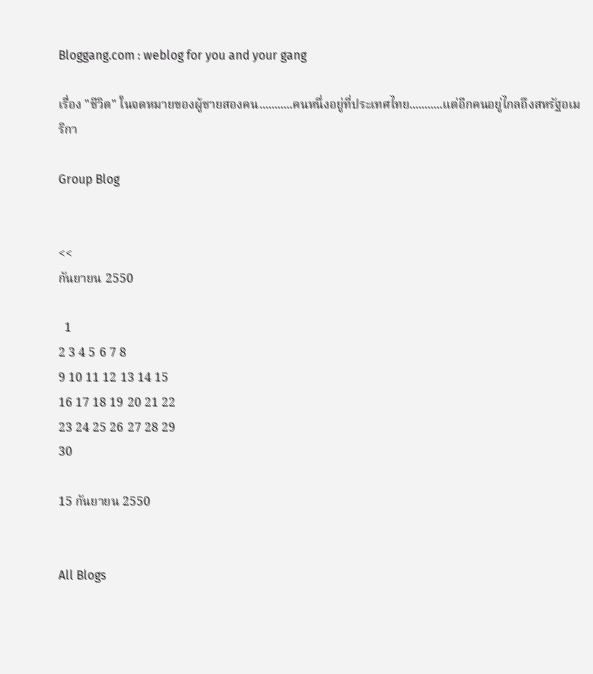Bloggang.com : weblog for you and your gang

เรื่อง "ชีวิต" ในจดหมายของผู้ชายสองคน...........คนหนึ่งอยู่ที่ประเทศไทย...........แต่อีกคนอยู่ไกลถึงสหรัฐอเมริกา

Group Blog


<<
กันยายน 2550

  1
2 3 4 5 6 7 8
9 10 11 12 13 14 15
16 17 18 19 20 21 22
23 24 25 26 27 28 29
30

15 กันยายน 2550


All Blogs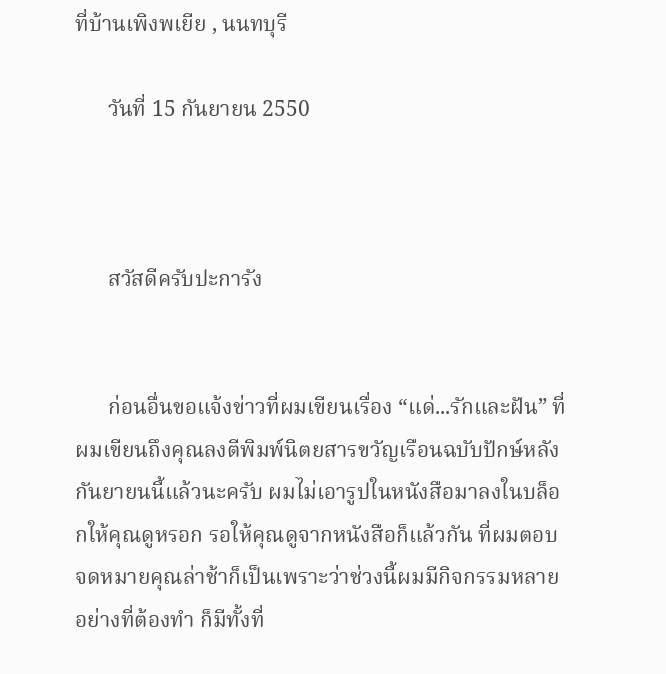ที่บ้านเพิงพเยีย , นนทบุรี

      วันที่ 15 กันยายน 2550



      สวัสดีครับปะการัง


      ก่อนอื่นขอแจ้งข่าวที่ผมเขียนเรื่อง “แด่...รักและฝัน” ที่ผมเขียนถึงคุณลงตีพิมพ์นิตยสารขวัญเรือนฉบับปักษ์หลังกันยายนนี้แล้วนะครับ ผมไม่เอารูปในหนังสือมาลงในบล็อกให้คุณดูหรอก รอให้คุณดูจากหนังสือก็แล้วกัน ที่ผมตอบจดหมายคุณล่าช้าก็เป็นเพราะว่าช่วงนี้ผมมีกิจกรรมหลายอย่างที่ต้องทำ ก็มีทั้งที่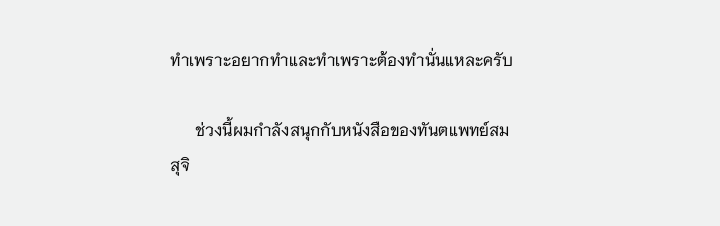ทำเพราะอยากทำและทำเพราะต้องทำนั่นแหละครับ

      ช่วงนี้ผมกำลังสนุกกับหนังสือของทันตแพทย์สม สุจิ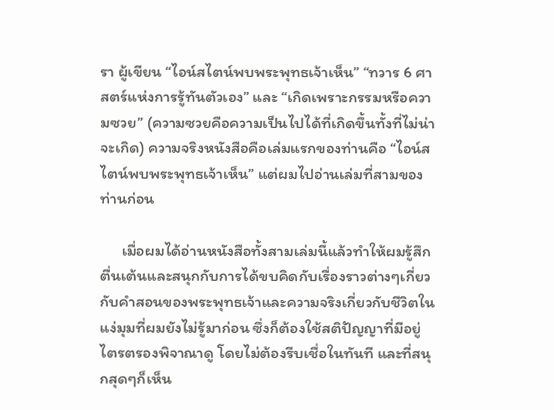รา ผู้เขียน “ไอน์สไตน์พบพระพุทธเจ้าเห็น” “ทวาร 6 ศาสตร์แห่งการรู้ทันตัวเอง” และ “เกิดเพราะกรรมหรือความซวย” (ความซวยคือความเป็นไปได้ที่เกิดขึ้นทั้งที่ไม่น่าจะเกิด) ความจริงหนังสือคือเล่มแรกของท่านคือ “ไอน์สไตน์พบพระพุทธเจ้าเห็น” แต่ผมไปอ่านเล่มที่สามของท่านก่อน

      เมื่อผมได้อ่านหนังสือทั้งสามเล่มนี้แล้วทำให้ผมรู้สึกตื่นเต้นและสนุกกับการได้ขบคิดกับเรื่องราวต่างๆเกี่ยวกับคำสอนของพระพุทธเจ้าและความจริงเกี่ยวกับชีวิตในแง่มุมที่ผมยังไม่รู้มาก่อน ซึ่งก็ต้องใช้สติปัญญาที่มีอยู่ไตรตรองพิจาณาดู โดยไม่ต้องรีบเชื่อในทันที และที่สนุกสุดๆก็เห็น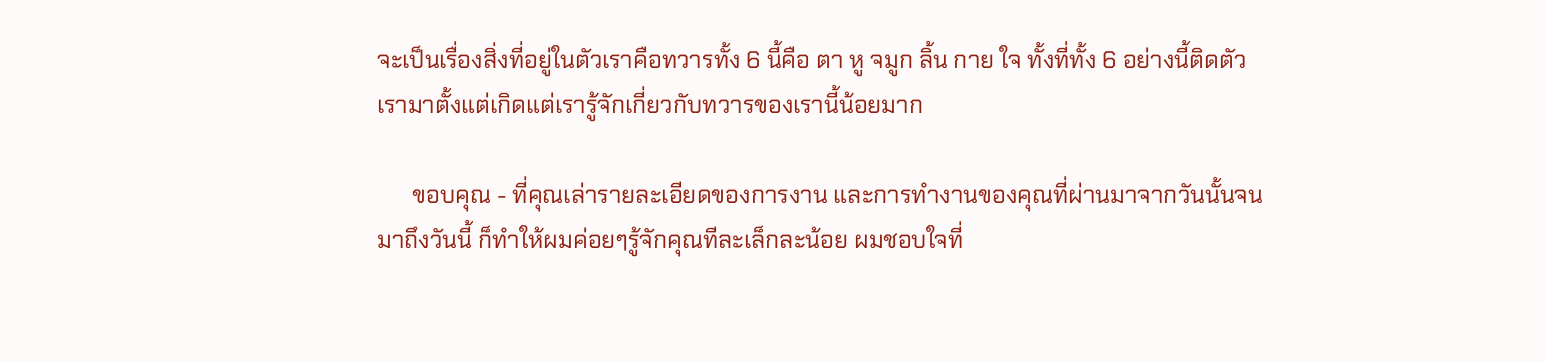จะเป็นเรื่องสิ่งที่อยู่ในตัวเราคือทวารทั้ง 6 นี้คือ ตา หู จมูก ลิ้น กาย ใจ ทั้งที่ทั้ง 6 อย่างนี้ติดตัวเรามาตั้งแต่เกิดแต่เรารู้จักเกี่ยวกับทวารของเรานี้น้อยมาก

      ขอบคุณ - ที่คุณเล่ารายละเอียดของการงาน และการทำงานของคุณที่ผ่านมาจากวันนั้นจนมาถึงวันนี้ ก็ทำให้ผมค่อยๆรู้จักคุณทีละเล็กละน้อย ผมชอบใจที่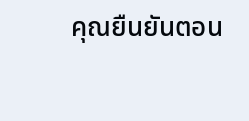คุณยืนยันตอน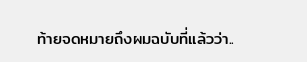ท้ายจดหมายถึงผมฉบับที่แล้วว่า..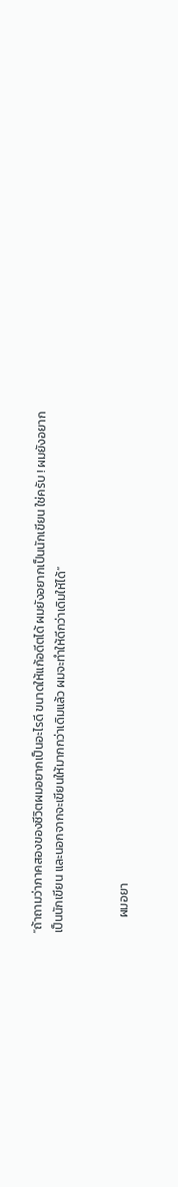“ถ้าถามว่าภาคสองของชีวิตผมอยากเป็นอะไรดี ขนาดให้แก้อดีตได้ ผมยังอยากเป็นนักเขียน ใช่ครับ ! ผมยังอยากเป็นนักเขียน และนอกจากจะเขียนให้มากกว่าเดิมแล้ว ผมจะทำให้ดีกว่าเดิมให้ได้”


      ผมอยา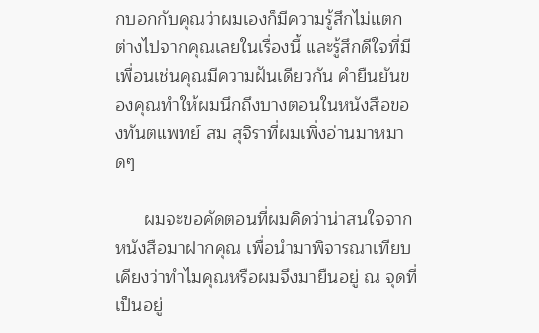กบอกกับคุณว่าผมเองก็มีความรู้สึกไม่แตกต่างไปจากคุณเลยในเรื่องนี้ และรู้สึกดีใจที่มีเพื่อนเช่นคุณมีความฝันเดียวกัน คำยืนยันของคุณทำให้ผมนึกถึงบางตอนในหนังสือของทันตแพทย์ สม สุจิราที่ผมเพิ่งอ่านมาหมาดๆ

      ผมจะขอคัดตอนที่ผมคิดว่าน่าสนใจจากหนังสือมาฝากคุณ เพื่อนำมาพิจารณาเทียบเคียงว่าทำไมคุณหรือผมจึงมายืนอยู่ ณ จุดที่เป็นอยู่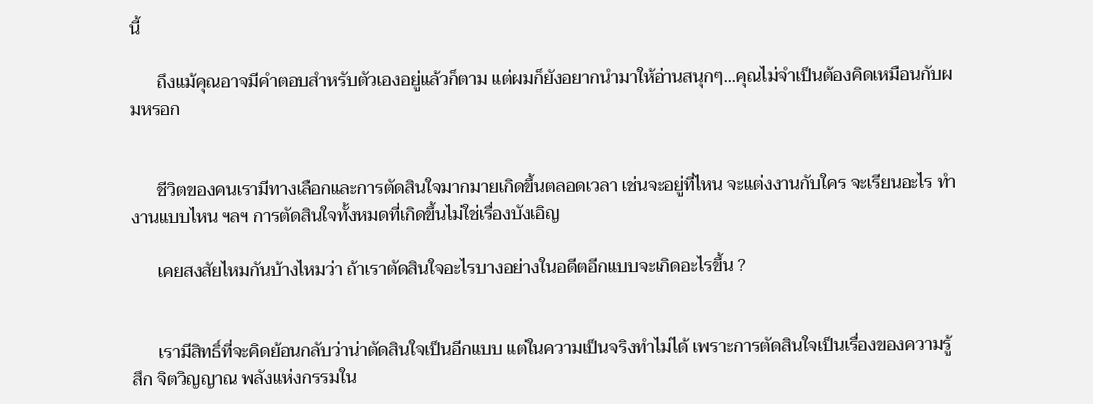นี้

      ถึงแม้คุณอาจมีคำตอบสำหรับตัวเองอยู่แล้วก็ตาม แต่ผมก็ยังอยากนำมาให้อ่านสนุกๆ...คุณไม่จำเป็นต้องคิดเหมือนกับผมหรอก


      ชีวิตของคนเรามีทางเลือกและการตัดสินใจมากมายเกิดขึ้นตลอดเวลา เช่นจะอยู่ที่ไหน จะแต่งงานกับใคร จะเรียนอะไร ทำงานแบบไหน ฯลฯ การตัดสินใจทั้งหมดที่เกิดขึ้นไม่ใช่เรื่องบังเอิญ

      เคยสงสัยไหมกันบ้างไหมว่า ถ้าเราตัดสินใจอะไรบางอย่างในอดีตอีกแบบจะเกิดอะไรขึ้น ?


      เรามีสิทธิ์ที่จะคิดย้อนกลับว่าน่าตัดสินใจเป็นอีกแบบ แต่ในความเป็นจริงทำไม่ได้ เพราะการตัดสินใจเป็นเรื่องของความรู้สึก จิตวิญญาณ พลังแห่งกรรมใน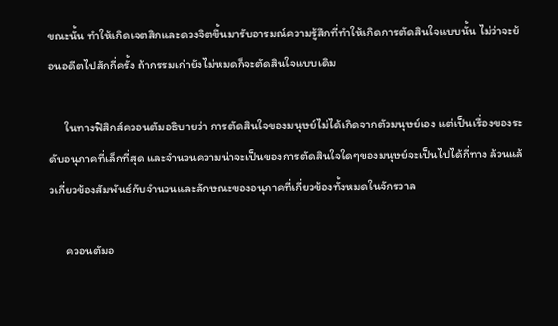ขณะนั้น ทำให้เกิดเจตสิกและดวงจิตขึ้นมารับอารมณ์ความรู้สึกที่ทำให้เกิดการตัดสินใจแบบนั้น ไม่ว่าจะย้อนอดีตไปสักกี่ครั้ง ถ้ากรรมเก่ายังไม่หมดก็จะตัดสินใจแบบเดิม

      ในทางฟิสิกส์ควอนตัมอธิบายว่า การตัดสินใจของมนุษย์ไม่ได้เกิดจากตัวมนุษย์เอง แต่เป็นเรื่องของระดับอนุภาคที่เล็กที่สุด และจำนวนความน่าจะเป็นของการตัดสินใจใดๆของมนุษย์จะเป็นไปได้กี่ทาง ล้วนแล้วเกี่ยวข้องสัมพันธ์กับจำนวนและลักษณะของอนุภาคที่เกี่ยวข้องทั้งหมดในจักรวาล

      ควอนตัมอ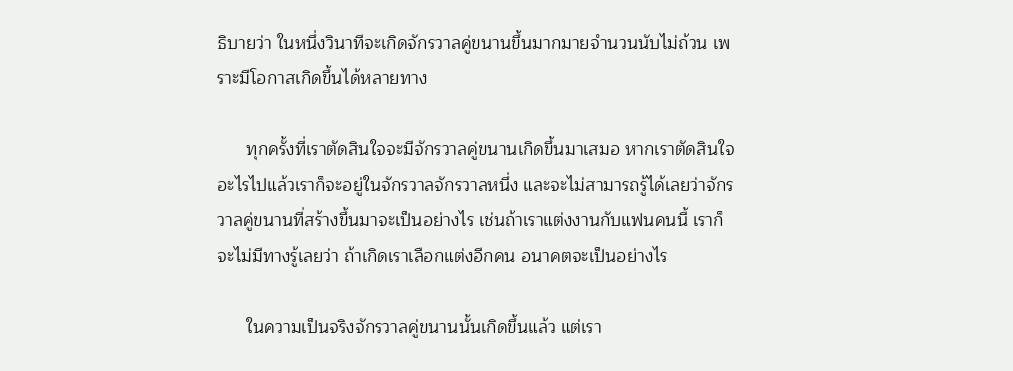ธิบายว่า ในหนึ่งวินาทีจะเกิดจักรวาลคู่ขนานขึ้นมากมายจำนวนนับไม่ถ้วน เพราะมีโอกาสเกิดขึ้นได้หลายทาง

      ทุกครั้งที่เราตัดสินใจจะมีจักรวาลคู่ขนานเกิดขึ้นมาเสมอ หากเราตัดสินใจอะไรไปแล้วเราก็จะอยู่ในจักรวาลจักรวาลหนึ่ง และจะไม่สามารถรู้ได้เลยว่าจักรวาลคู่ขนานที่สร้างขึ้นมาจะเป็นอย่างไร เช่นถ้าเราแต่งงานกับแฟนคนนี้ เราก็จะไม่มีทางรู้เลยว่า ถ้าเกิดเราเลือกแต่งอีกคน อนาคตจะเป็นอย่างไร

      ในความเป็นจริงจักรวาลคู่ขนานนั้นเกิดขึ้นแล้ว แต่เรา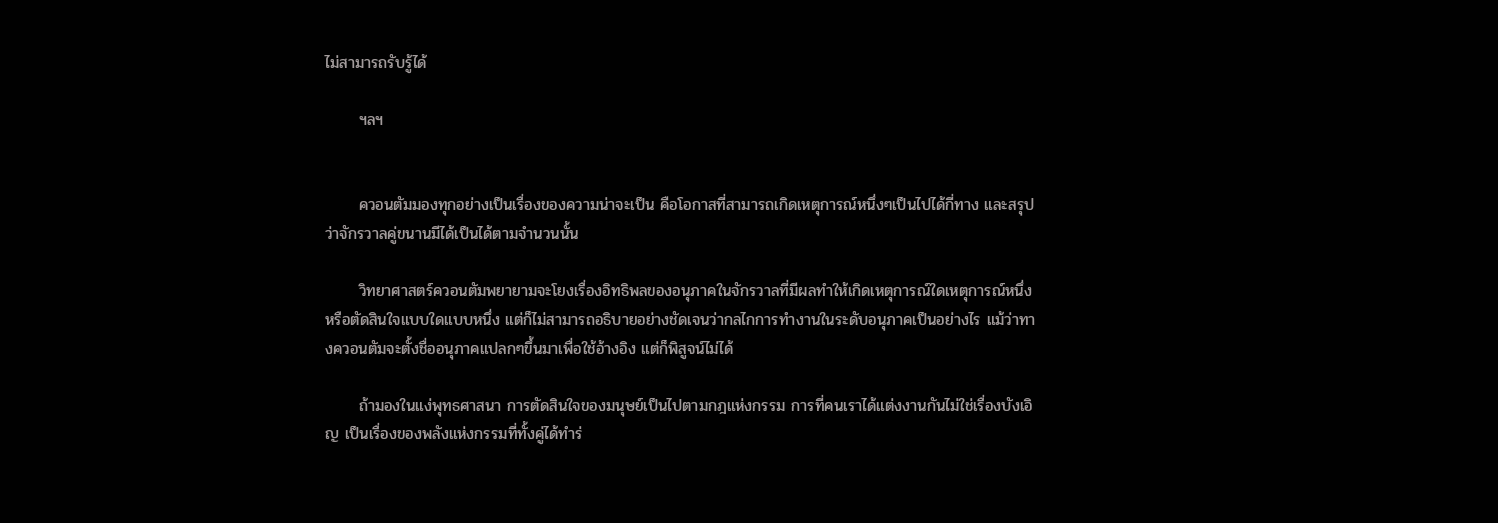ไม่สามารถรับรู้ได้

      ฯลฯ


      ควอนตัมมองทุกอย่างเป็นเรื่องของความน่าจะเป็น คือโอกาสที่สามารถเกิดเหตุการณ์หนึ่งๆเป็นไปได้กี่ทาง และสรุปว่าจักรวาลคู่ขนานมีได้เป็นได้ตามจำนวนนั้น

      วิทยาศาสตร์ควอนตัมพยายามจะโยงเรื่องอิทธิพลของอนุภาคในจักรวาลที่มีผลทำให้เกิดเหตุการณ์ใดเหตุการณ์หนึ่ง หรือตัดสินใจแบบใดแบบหนึ่ง แต่ก็ไม่สามารถอธิบายอย่างชัดเจนว่ากลไกการทำงานในระดับอนุภาคเป็นอย่างไร แม้ว่าทางควอนตัมจะตั้งชื่ออนุภาคแปลกๆขึ้นมาเพื่อใช้อ้างอิง แต่ก็พิสูจน์ไม่ได้

      ถ้ามองในแง่พุทธศาสนา การตัดสินใจของมนุษย์เป็นไปตามกฎแห่งกรรม การที่คนเราได้แต่งงานกันไม่ใช่เรื่องบังเอิญ เป็นเรื่องของพลังแห่งกรรมที่ทั้งคู่ได้ทำร่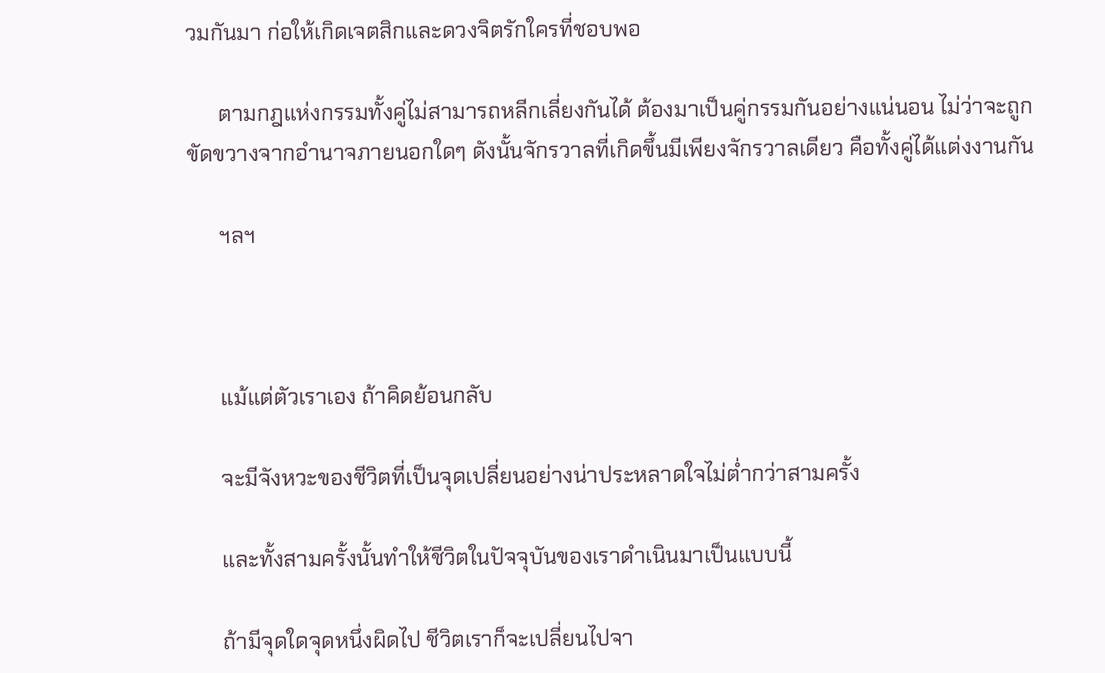วมกันมา ก่อให้เกิดเจตสิกและดวงจิตรักใครที่ชอบพอ

      ตามกฎแห่งกรรมทั้งคู่ไม่สามารถหลีกเลี่ยงกันได้ ต้องมาเป็นคู่กรรมกันอย่างแน่นอน ไม่ว่าจะถูกขัดขวางจากอำนาจภายนอกใดๆ ดังนั้นจักรวาลที่เกิดขึ้นมีเพียงจักรวาลเดียว คือทั้งคู่ได้แต่งงานกัน

      ฯลฯ



      แม้แต่ตัวเราเอง ถ้าคิดย้อนกลับ

      จะมีจังหวะของชีวิตที่เป็นจุดเปลี่ยนอย่างน่าประหลาดใจไม่ต่ำกว่าสามครั้ง

      และทั้งสามครั้งนั้นทำให้ชีวิตในปัจจุบันของเราดำเนินมาเป็นแบบนี้

      ถ้ามีจุดใดจุดหนึ่งผิดไป ชีวิตเราก็จะเปลี่ยนไปจา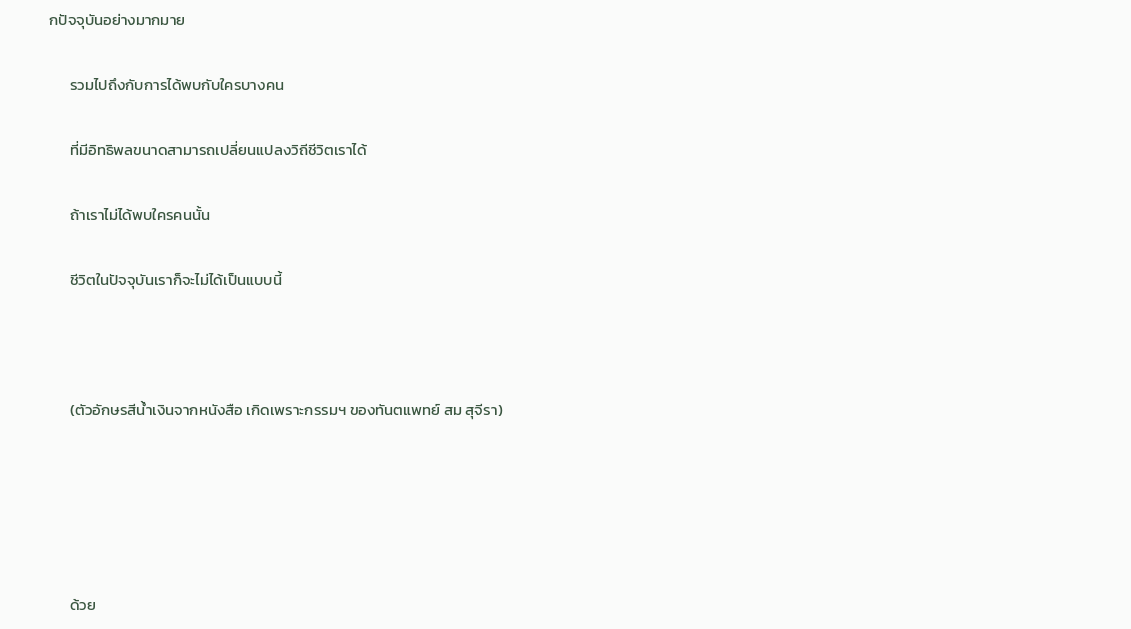กปัจจุบันอย่างมากมาย

      รวมไปถึงกับการได้พบกับใครบางคน

      ที่มีอิทธิพลขนาดสามารถเปลี่ยนแปลงวิถีชีวิตเราได้

      ถ้าเราไม่ได้พบใครคนนั้น

      ชีวิตในปัจจุบันเราก็จะไม่ได้เป็นแบบนี้



      (ตัวอักษรสีน้ำเงินจากหนังสือ เกิดเพราะกรรมฯ ของทันตแพทย์ สม สุจีรา)





      ด้วย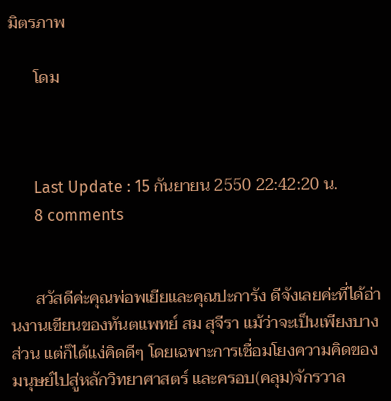มิตรภาพ

      โดม



      Last Update : 15 กันยายน 2550 22:42:20 น.
      8 comments


      สวัสดีค่ะคุณพ่อพเยียและคุณปะการัง ดีจังเลยค่ะที่ได้อ่านงานเขียนของทันตแพทย์ สม สุจีรา แม้ว่าจะเป็นเพียงบางส่วน แต่ก็ได้แง่คิดดีๆ โดยเฉพาะการเชื่อมโยงความคิดของมนุษย์ไปสู่หลักวิทยาศาสตร์ และครอบ(คลุม)จักรวาล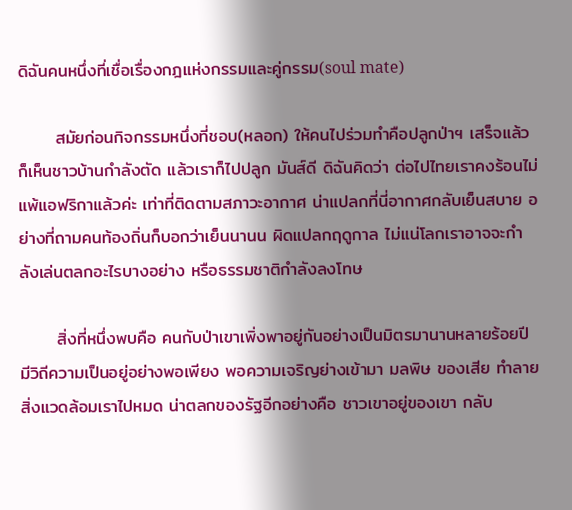ดิฉันคนหนึ่งที่เชื่อเรื่องกฎแห่งกรรมและคู่กรรม(soul mate)

      สมัยก่อนกิจกรรมหนึ่งที่ชอบ(หลอก) ให้คนไปร่วมทำคือปลูกป่าฯ เสร็จแล้วก็เห็นชาวบ้านกำลังตัด แล้วเราก็ไปปลูก มันส์ดี ดิฉันคิดว่า ต่อไปไทยเราคงร้อนไม่แพ้แอฟริกาแล้วค่ะ เท่าที่ติดตามสภาวะอากาศ น่าแปลกที่นี่อากาศกลับเย็นสบาย อย่างที่ถามคนท้องถิ่นก็บอกว่าเย็นนานน ผิดแปลกฤดูกาล ไม่แน่โลกเราอาจจะกำลังเล่นตลกอะไรบางอย่าง หรือธรรมชาติกำลังลงโทษ

      สิ่งที่หนึ่งพบคือ คนกับป่าเขาเพิ่งพาอยู่กันอย่างเป็นมิตรมานานหลายร้อยปี มีวิถีความเป็นอยู่อย่างพอเพียง พอความเจริญย่างเข้ามา มลพิษ ของเสีย ทำลายสิ่งแวดล้อมเราไปหมด น่าตลกของรัฐอีกอย่างคือ ชาวเขาอยู่ของเขา กลับ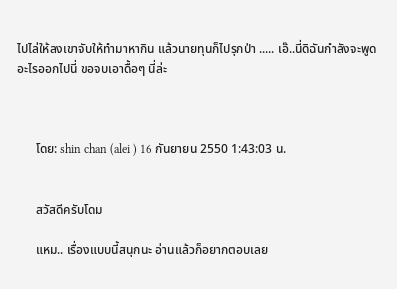ไปไล่ให้ลงเขาจับให้ทำมาหากิน แล้วนายทุนก็ไปรุกป่า ..... เอ๊..นี่ดิฉันกำลังจะพูดอะไรออกไปนี่ ขอจบเอาดื้อๆ นี่ล่ะ



      โดย: shin chan (alei ) 16 กันยายน 2550 1:43:03 น.


      สวัสดีครับโดม

      แหม.. เรื่องแบบนี้สนุกนะ อ่านแล้วก็อยากตอบเลย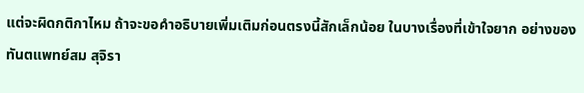แต่จะผิดกติกาไหม ถ้าจะขอคำอธิบายเพิ่มเติมก่อนตรงนี้สักเล็กน้อย ในบางเรื่องที่เข้าใจยาก อย่างของทันตแพทย์สม สุจิรา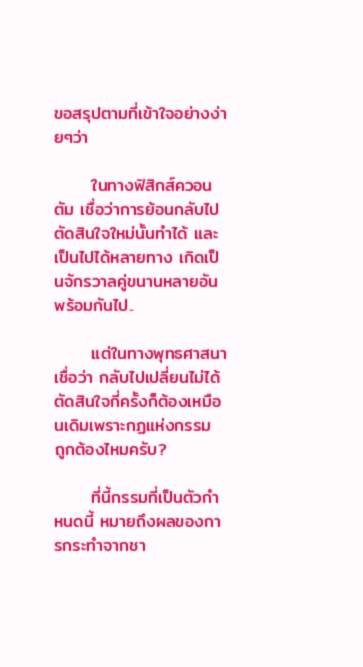ขอสรุปตามที่เข้าใจอย่างง่ายๆว่า

      ในทางฟิสิกส์ควอนตัม เชื่อว่าการย้อนกลับไปตัดสินใจใหม่นั้นทำได้ และเป็นไปได้หลายทาง เกิดเป็นจักรวาลคู่ขนานหลายอันพร้อมกันไป..

      แต่ในทางพุทธศาสนาเชื่อว่า กลับไปเปลี่ยนไม่ได้ ตัดสินใจกี่ครั้งก็ต้องเหมือนเดิมเพราะกฏแห่งกรรม ถูกต้องไหมครับ?

      ที่นี้กรรมที่เป็นตัวกำหนดนี้ หมายถึงผลของการกระทำจากชา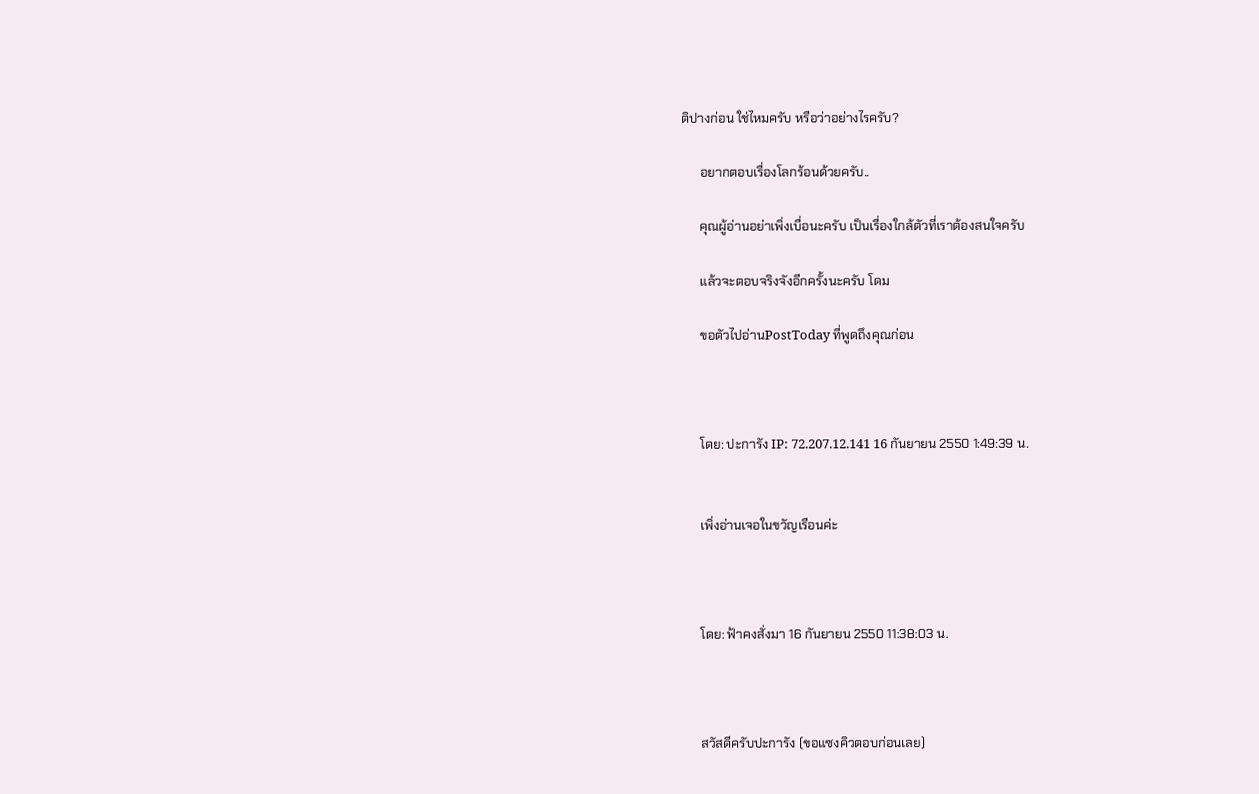ติปางก่อน ใช่ไหมครับ หรือว่าอย่างไรครับ?

      อยากตอบเรื่องโลกร้อนด้วยครับ..

      คุณผู้อ่านอย่าเพิ่งเบื่อนะครับ เป็นเรื่องใกล้ตัวที่เราต้องสนใจครับ

      แล้วจะตอบจริงจังอีกครั้งนะครับ โดม

      ขอตัวไปอ่านPostToday ที่พูดถึงคุณก่อน



      โดย: ปะการัง IP: 72.207.12.141 16 กันยายน 2550 1:49:39 น.


      เพิ่งอ่านเจอในขวัญเรือนค่ะ



      โดย: ฟ้าคงสั่งมา 16 กันยายน 2550 11:38:03 น.



      สวัสดีครับปะการัง (ขอแซงคิวตอบก่อนเลย)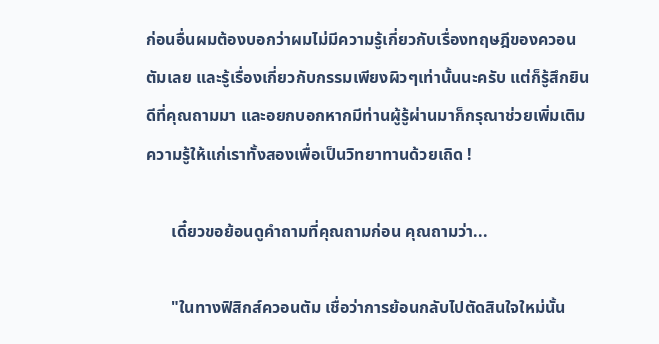ก่อนอื่นผมต้องบอกว่าผมไม่มีความรู้เกี่ยวกับเรื่องทฤษฎีของควอนตัมเลย และรู้เรื่องเกี่ยวกับกรรมเพียงผิวๆเท่านั้นนะครับ แต่ก็รู้สึกยินดีที่คุณถามมา และอยกบอกหากมีท่านผู้รู้ผ่านมาก็กรุณาช่วยเพิ่มเติมความรู้ให้แก่เราทั้งสองเพื่อเป็นวิทยาทานด้วยเถิด !

      เดี๋ยวขอย้อนดูคำถามที่คุณถามก่อน คุณถามว่า...

      "ในทางฟิสิกส์ควอนตัม เชื่อว่าการย้อนกลับไปตัดสินใจใหม่นั้น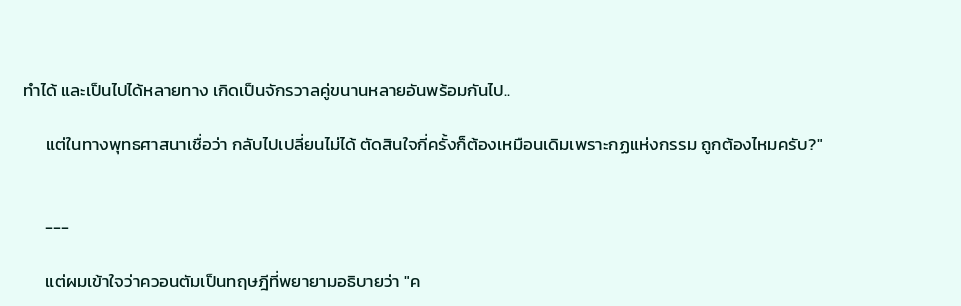ทำได้ และเป็นไปได้หลายทาง เกิดเป็นจักรวาลคู่ขนานหลายอันพร้อมกันไป..

      แต่ในทางพุทธศาสนาเชื่อว่า กลับไปเปลี่ยนไม่ได้ ตัดสินใจกี่ครั้งก็ต้องเหมือนเดิมเพราะกฏแห่งกรรม ถูกต้องไหมครับ?"


      ---

      แต่ผมเข้าใจว่าควอนตัมเป็นทฤษฎีที่พยายามอธิบายว่า "ค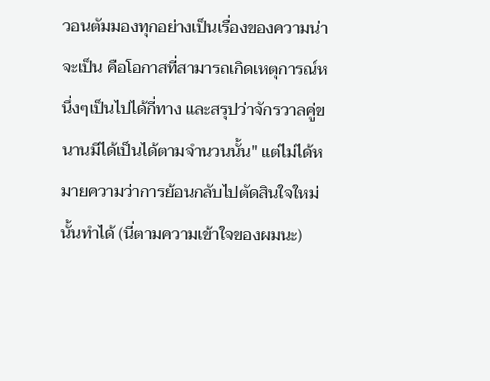วอนตัมมองทุกอย่างเป็นเรื่องของความน่าจะเป็น คือโอกาสที่สามารถเกิดเหตุการณ์หนึ่งๆเป็นไปได้กี่ทาง และสรุปว่าจักรวาลคู่ขนานมีได้เป็นได้ตามจำนวนนั้น" แต่ไม่ได้หมายความว่าการย้อนกลับไปตัดสินใจใหม่นั้นทำได้ (นี่ตามความเข้าใจของผมนะ)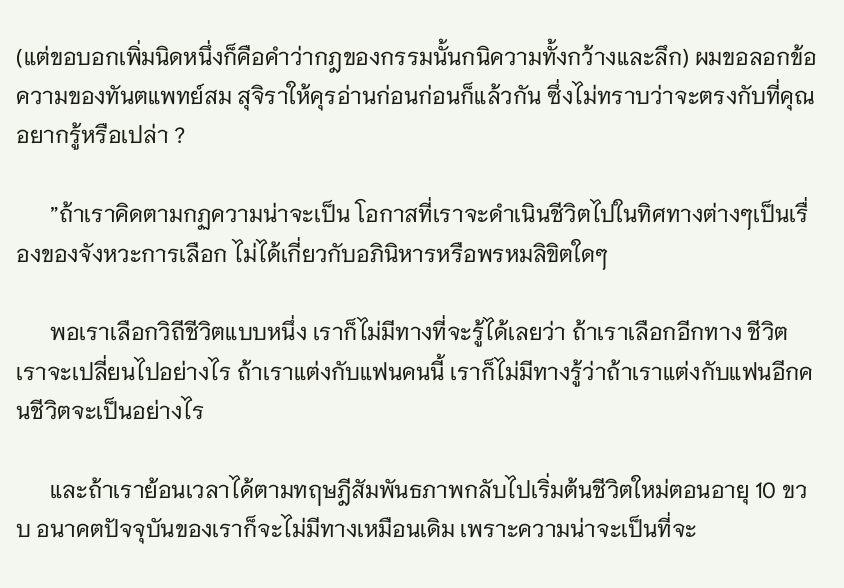(แต่ขอบอกเพิ่มนิดหนึ่งก็คือคำว่ากฎของกรรมนั้นกนิความทั้งกว้างและลึก) ผมขอลอกข้อความของทันตแพทย์สม สุจิราให้คุรอ่านก่อนก่อนก็แล้วกัน ซึ่งไม่ทราบว่าจะตรงกับที่คุณอยากรู้หรือเปล่า ?

      ”ถ้าเราคิดตามกฏความน่าจะเป็น โอกาสที่เราจะดำเนินชีวิตไปในทิศทางต่างๆเป็นเรื่องของจังหวะการเลือก ไม่ได้เกี่ยวกับอภินิหารหรือพรหมลิขิตใดๆ

      พอเราเลือกวิถีชีวิตแบบหนึ่ง เราก็ไม่มีทางที่จะรู้ได้เลยว่า ถ้าเราเลือกอีกทาง ชีวิตเราจะเปลี่ยนไปอย่างไร ถ้าเราแต่งกับแฟนคนนี้ เราก็ไม่มีทางรู้ว่าถ้าเราแต่งกับแฟนอีกคนชีวิตจะเป็นอย่างไร

      และถ้าเราย้อนเวลาได้ตามทฤษฎีสัมพันธภาพกลับไปเริ่มต้นชีวิตใหม่ตอนอายุ 10 ขวบ อนาคตปัจจุบันของเราก็จะไม่มีทางเหมือนเดิม เพราะความน่าจะเป็นที่จะ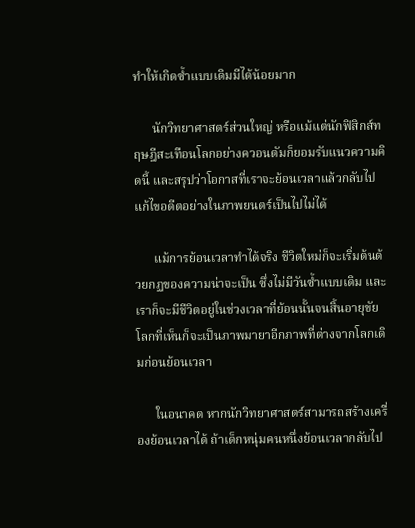ทำให้เกิดซ้ำแบบเดิมมีได้น้อยมาก

      นักวิทยาศาสตร์ส่วนใหญ่ หรือแม้แต่นักฟิสิกส์ทฤษฎีสะเทือนโลกอย่างควอนตัมก็ยอมรับแนวความคิดนี้ และสรุปว่าโอกาสที่เราจะย้อนเวลาแล้วกลับไปแก้ไขอดีตอย่างในภาพยนตร์เป็นไปไม่ได้

      แม้การย้อนเวลาทำได้จริง ชีวิตใหม่ก็จะเริ่มต้นด้วยกฏของความน่าจะเป็น ซึ่งไม่มีวันซ้ำแบบเดิม และเราก็จะมีชีวิตอยู่ในช่วงเวลาที่ย้อนนั้นจนสิ้นอายุขัย โลกที่เห็นก็จะเป็นภาพมายาอีกภาพที่ต่างจากโลกเดิมก่อนย้อนเวลา

      ในอนาคต หากนักวิทยาศาสตร์สามารถสร้างเครื่องย้อนเวลาได้ ถ้าเด็กหนุ่มคนหนึ่งย้อนเวลากลับไป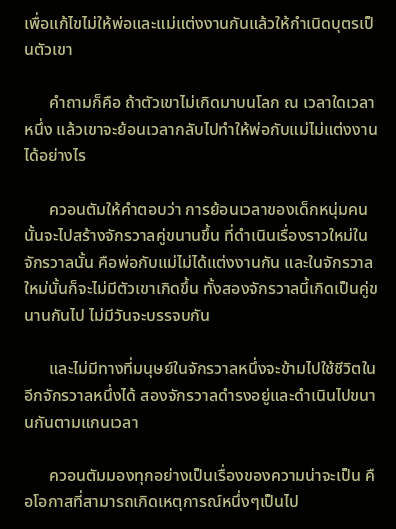เพื่อแก้ไขไม่ให้พ่อและแม่แต่งงานกันแล้วให้กำเนิดบุตรเป็นตัวเขา

      คำถามก็คือ ถ้าตัวเขาไม่เกิดมาบนโลก ณ เวลาใดเวลาหนึ่ง แล้วเขาจะย้อนเวลากลับไปทำให้พ่อกับแม่ไม่แต่งงานได้อย่างไร

      ควอนตัมให้คำตอบว่า การย้อนเวลาของเด็กหนุ่มคนนั้นจะไปสร้างจักรวาลคู่ขนานขึ้น ที่ดำเนินเรื่องราวใหม่ในจักรวาลนั้น คือพ่อกับแม่ไม่ได้แต่งงานกัน และในจักรวาลใหม่นั้นก็จะไม่มีตัวเขาเกิดขึ้น ทั้งสองจักรวาลนี้เกิดเป็นคู่ขนานกันไป ไม่มีวันจะบรรจบกัน

      และไม่มีทางที่มนุษย์ในจักรวาลหนึ่งจะข้ามไปใช้ชีวิตในอีกจักรวาลหนึ่งได้ สองจักรวาลดำรงอยู่และดำเนินไปขนานกันตามแกนเวลา

      ควอนตัมมองทุกอย่างเป็นเรื่องของความน่าจะเป็น คือโอกาสที่สามารถเกิดเหตุการณ์หนึ่งๆเป็นไป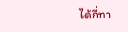ได้กี่ทา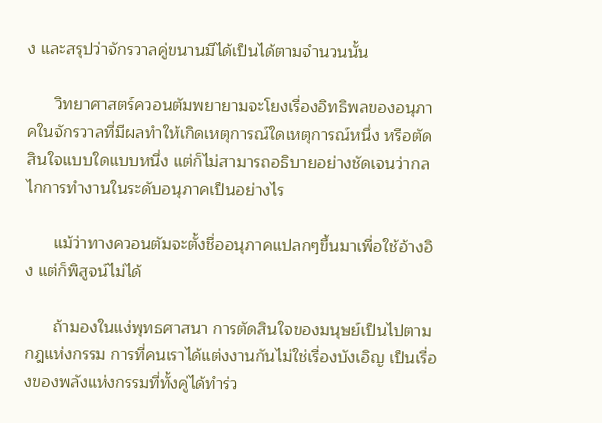ง และสรุปว่าจักรวาลคู่ขนานมีได้เป็นได้ตามจำนวนนั้น

      วิทยาศาสตร์ควอนตัมพยายามจะโยงเรื่องอิทธิพลของอนุภาคในจักรวาลที่มีผลทำให้เกิดเหตุการณ์ใดเหตุการณ์หนึ่ง หรือตัดสินใจแบบใดแบบหนึ่ง แต่ก็ไม่สามารถอธิบายอย่างชัดเจนว่ากลไกการทำงานในระดับอนุภาคเป็นอย่างไร

      แม้ว่าทางควอนตัมจะตั้งชื่ออนุภาคแปลกๆขึ้นมาเพื่อใช้อ้างอิง แต่ก็พิสูจน์ไม่ได้

      ถ้ามองในแง่พุทธศาสนา การตัดสินใจของมนุษย์เป็นไปตามกฎแห่งกรรม การที่คนเราได้แต่งงานกันไม่ใช่เรื่องบังเอิญ เป็นเรื่องของพลังแห่งกรรมที่ทั้งคู่ได้ทำร่ว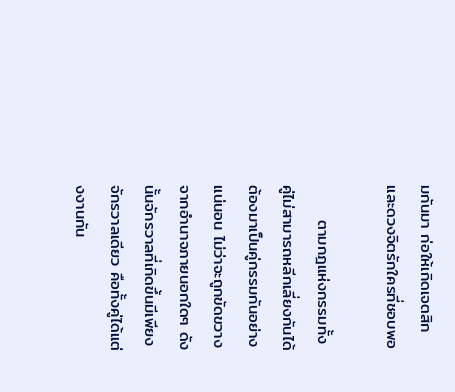มกันมา ก่อให้เกิดเจตสิกและดวงจิตรักใครที่ชอบพอ

      ตามกฎแห่งกรรมทั้งคู่ไม่สามารถหลีกเลี่ยงกันได้ ต้องมาเป็นคู่กรรมกันอย่างแน่นอน ไม่ว่าจะถูกขัดขวางจากอำนาจภายนอกใดๆ ดังนั้นจักรวาลที่เกิดขึ้นมีเพียงจักรวาลเดียว คือทั้งคู่ได้แต่งงานกัน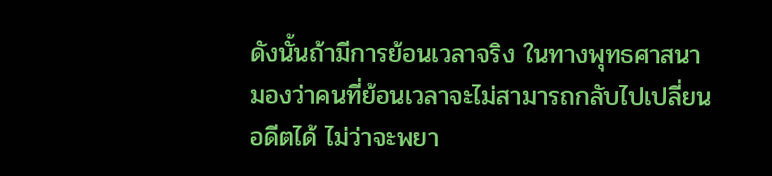ดังนั้นถ้ามีการย้อนเวลาจริง ในทางพุทธศาสนามองว่าคนที่ย้อนเวลาจะไม่สามารถกลับไปเปลี่ยนอดีตได้ ไม่ว่าจะพยา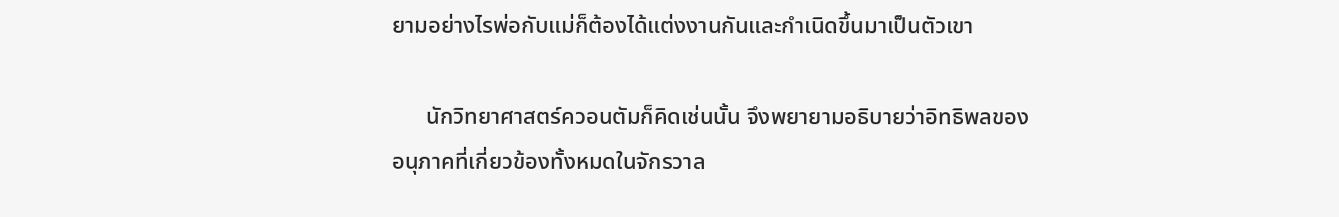ยามอย่างไรพ่อกับแม่ก็ต้องได้แต่งงานกันและกำเนิดขึ้นมาเป็นตัวเขา

      นักวิทยาศาสตร์ควอนตัมก็คิดเช่นนั้น จึงพยายามอธิบายว่าอิทธิพลของอนุภาคที่เกี่ยวข้องทั้งหมดในจักรวาล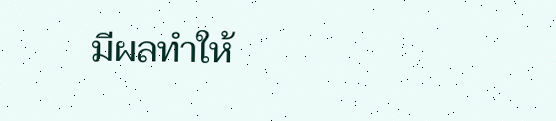มีผลทำให้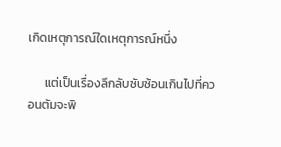เกิดเหตุการณ์ใดเหตุการณ์หนึ่ง

      แต่เป็นเรื่องลึกลับซับซ้อนเกินไปที่ควอนตัมจะพิ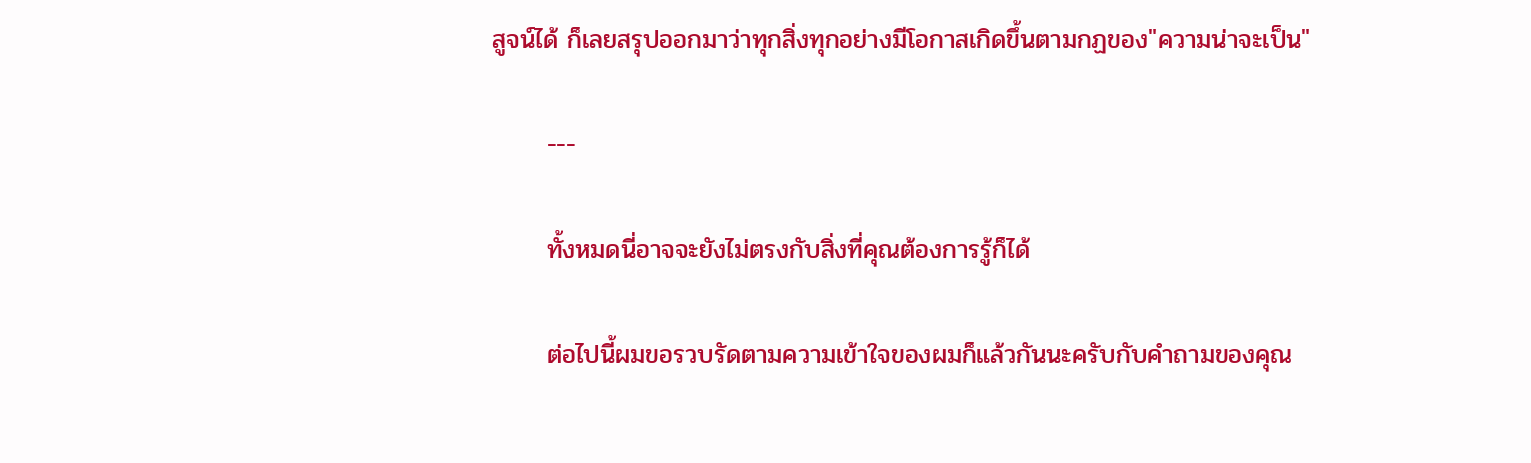สูจน์ได้ ก็เลยสรุปออกมาว่าทุกสิ่งทุกอย่างมีโอกาสเกิดขึ้นตามกฏของ"ความน่าจะเป็น"

      ---

      ทั้งหมดนี่อาจจะยังไม่ตรงกับสิ่งที่คุณต้องการรู้ก็ได้

      ต่อไปนี้ผมขอรวบรัดตามความเข้าใจของผมก็แล้วกันนะครับกับคำถามของคุณ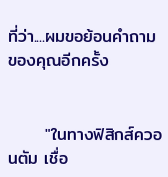ที่ว่า....ผมขอย้อนคำถามของคุณอีกครั้ง


      "ในทางฟิสิกส์ควอนตัม เชื่อ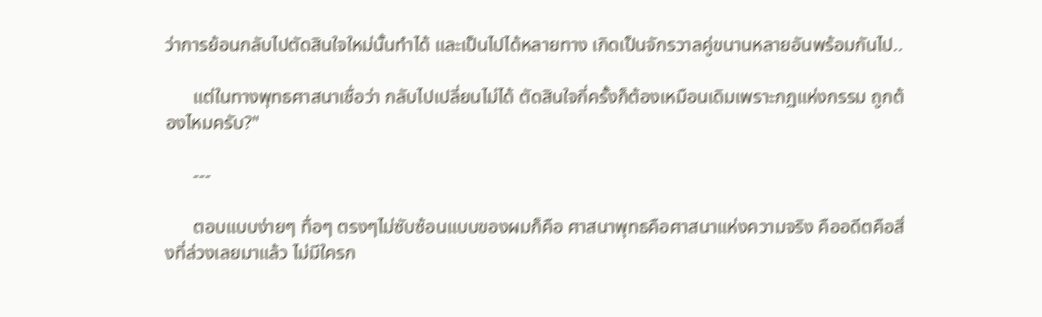ว่าการย้อนกลับไปตัดสินใจใหม่นั้นทำได้ และเป็นไปได้หลายทาง เกิดเป็นจักรวาลคู่ขนานหลายอันพร้อมกันไป..

      แต่ในทางพุทธศาสนาเชื่อว่า กลับไปเปลี่ยนไม่ได้ ตัดสินใจกี่ครั้งก็ต้องเหมือนเดิมเพราะกฏแห่งกรรม ถูกต้องไหมครับ?"

      ---

      ตอบแบบง่ายๆ ทื่อๆ ตรงๆไม่ซับซ้อนแบบของผมก็คือ ศาสนาพุทธคือศาสนาแห่งความจริง คืออดีตคือสิ่งที่ล่วงเลยมาแล้ว ไม่มีใครก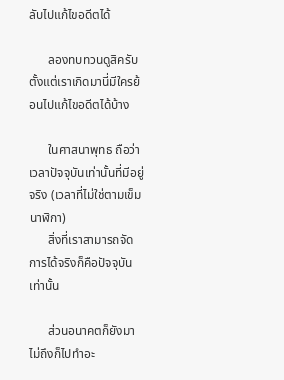ลับไปแก้ไขอดีตได้

      ลองทบทวนดูสิครับตั้งแต่เราเกิดมานี่มีใครย้อนไปแก้ไขอดีตได้บ้าง

      ในศาสนาพุทธ ถือว่าเวลาปัจจุบันเท่านั้นที่มีอยู่จริง (เวลาที่ไม่ใช่ตามเข็มนาฬิกา)
      สิ่งที่เราสามารถจัดการได้จริงก็คือปัจจุบันเท่านั้น

      ส่วนอนาคตก็ยังมาไม่ถึงก็ไปทำอะ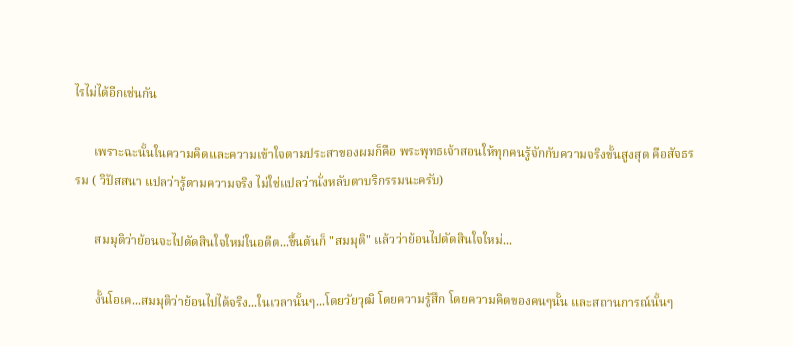ไรไม่ได้อีกเช่นกัน

      เพราะฉะนั้นในความคิดและความเข้าใจตามประสาของผมก็คือ พระพุทธเจ้าสอนให้ทุกคนรู้จักกับความจริงขั้นสูงสุด คือสัจธรรม ( วิปัสสนา แปลว่ารู้ตามความจริง ไม่ใช่แปลว่านั่งหลับตาบริกรรมนะครับ)

      สมมุติว่าย้อนจะไปตัดสินใจใหม่ในอดีต...ขึ้นต้นก็ "สมมุติ" แล้วว่าย้อนไปตัดสินใจใหม่...

      งั้นโอเค...สมมุติว่าย้อนไปได้จริง...ในเวลานั้นๆ...โดยวัยวุฒิ โดยความรู้สึก โดยความคิดของคนๆนั้น และสถานการณ์นั้นๆ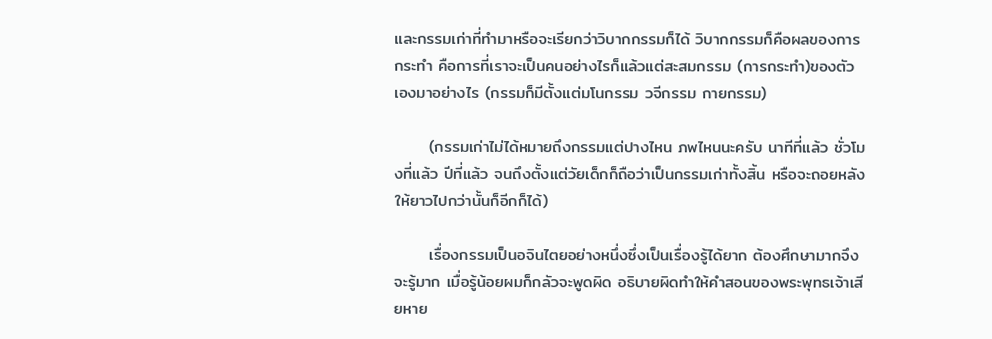และกรรมเก่าที่ทำมาหรือจะเรียกว่าวิบากกรรมก็ได้ วิบากกรรมก็คือผลของการกระทำ คือการที่เราจะเป็นคนอย่างไรก็แล้วแต่สะสมกรรม (การกระทำ)ของตัวเองมาอย่างไร (กรรมก็มีตั้งแต่มโนกรรม วจีกรรม กายกรรม)

      (กรรมเก่าไม่ได้หมายถึงกรรมแต่ปางไหน ภพไหนนะครับ นาทีที่แล้ว ชั่วโมงที่แล้ว ปีที่แล้ว จนถึงตั้งแต่วัยเด็กก็ถือว่าเป็นกรรมเก่าทั้งสิ้น หรือจะถอยหลังให้ยาวไปกว่านั้นก็อีกก็ได้)

      เรื่องกรรมเป็นอจินไตยอย่างหนึ่งซึ่งเป็นเรื่องรู้ได้ยาก ต้องศึกษามากจึงจะรู้มาก เมื่อรู้น้อยผมก็กลัวจะพูดผิด อธิบายผิดทำให้คำสอนของพระพุทธเจ้าเสียหาย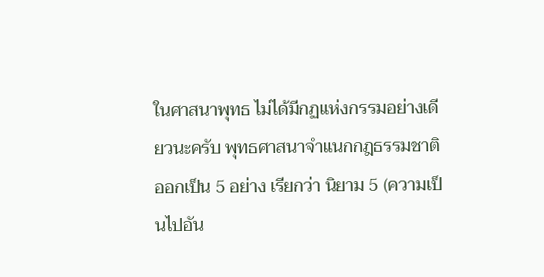ในศาสนาพุทธ ไม่ได้มีกฏแห่งกรรมอย่างเดียวนะครับ พุทธศาสนาจำแนกกฎธรรมชาติออกเป็น 5 อย่าง เรียกว่า นิยาม 5 (ความเป็นไปอัน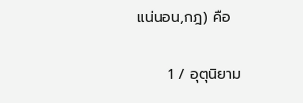แน่นอน,กฎ) คือ

      1 / อุตุนิยาม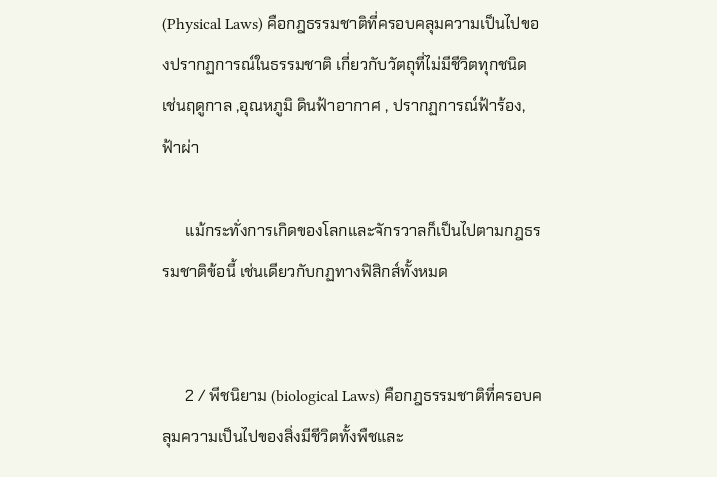(Physical Laws) คือกฎธรรมชาติที่ครอบคลุมความเป็นไปของปรากฏการณ์ในธรรมชาติ เกี่ยวกับวัตถุที่ไม่มีชีวิตทุกชนิด เช่นฤดูกาล ,อุณหภูมิ ดินฟ้าอากาศ , ปรากฏการณ์ฟ้าร้อง, ฟ้าผ่า

      แม้กระทั่งการเกิดของโลกและจักรวาลก็เป็นไปตามกฎธรรมชาติข้อนี้ เช่นเดียวกับกฏทางฟิสิกส์ทั้งหมด


      2 / พีชนิยาม (biological Laws) คือกฎธรรมชาติที่ครอบคลุมความเป็นไปของสิ่งมีชีวิตทั้งพืชและ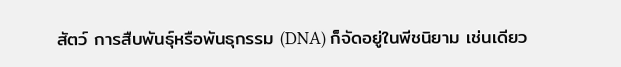สัตว์ การสืบพันธุ์หรือพันธุกรรม (DNA) ก็จัดอยู่ในพีชนิยาม เช่นเดียว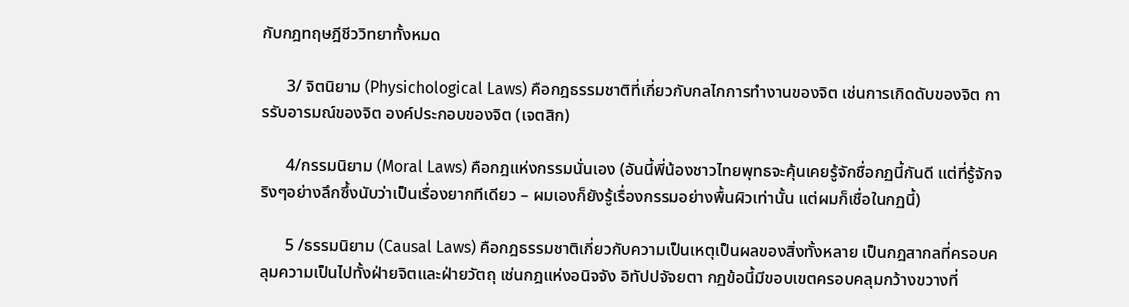กับกฎทฤษฎีชีววิทยาทั้งหมด

      3/ จิตนิยาม (Physichological Laws) คือกฎธรรมชาติที่เกี่ยวกับกลไกการทำงานของจิต เช่นการเกิดดับของจิต การรับอารมณ์ของจิต องค์ประกอบของจิต (เจตสิก)

      4/กรรมนิยาม (Moral Laws) คือกฎแห่งกรรมนั่นเอง (อันนี้พี่น้องชาวไทยพุทธจะคุ้นเคยรู้จักชื่อกฏนี้กันดี แต่ที่รู้จักจริงๆอย่างลึกซึ้งนับว่าเป็นเรื่องยากทีเดียว – ผมเองก็ยังรู้เรื่องกรรมอย่างพื้นผิวเท่านั้น แต่ผมก็เชื่อในกฏนี้)

      5 /ธรรมนิยาม (Causal Laws) คือกฎธรรมชาติเกี่ยวกับความเป็นเหตุเป็นผลของสิ่งทั้งหลาย เป็นกฎสากลที่ครอบคลุมความเป็นไปทั้งฝ่ายจิตและฝ่ายวัตถุ เช่นกฎแห่งอนิจจัง อิทัปปจัจยตา กฏข้อนี้มีขอบเขตครอบคลุมกว้างขวางที่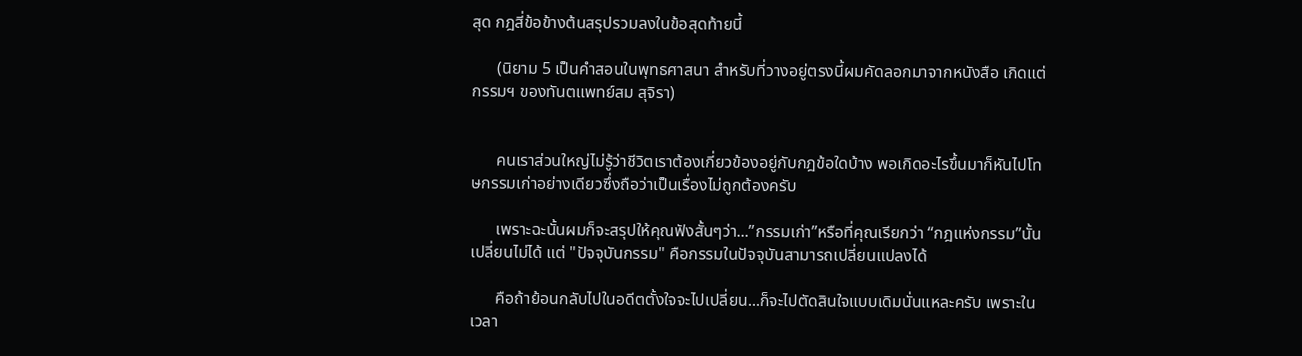สุด กฎสี่ข้อข้างต้นสรุปรวมลงในข้อสุดท้ายนี้

      (นิยาม 5 เป็นคำสอนในพุทธศาสนา สำหรับที่วางอยู่ตรงนี้ผมคัดลอกมาจากหนังสือ เกิดแต่กรรมฯ ของทันตแพทย์สม สุจิรา)


      คนเราส่วนใหญ่ไม่รู้ว่าชีวิตเราต้องเกี่ยวข้องอยู่กับกฎข้อใดบ้าง พอเกิดอะไรขึ้นมาก็หันไปโทษกรรมเก่าอย่างเดียวซึ่งถือว่าเป็นเรื่องไม่ถูกต้องครับ

      เพราะฉะนั้นผมก็จะสรุปให้คุณฟังสั้นๆว่า...”กรรมเก่า”หรือที่คุณเรียกว่า “กฎแห่งกรรม”นั้นเปลี่ยนไม่ได้ แต่ "ปัจจุบันกรรม" คือกรรมในปัจจุบันสามารถเปลี่ยนแปลงได้

      คือถ้าย้อนกลับไปในอดีตตั้งใจจะไปเปลี่ยน...ก็จะไปตัดสินใจแบบเดิมนั่นแหละครับ เพราะในเวลา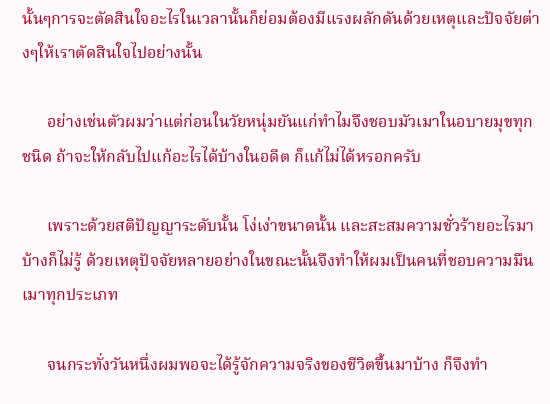นั้นๆการจะตัดสินใจอะไรในเวลานั้นก็ย่อมต้องมีแรงผลักดันด้วยเหตุและปัจจัยต่างๆให้เราตัดสินใจไปอย่างนั้น

      อย่างเช่นตัวผมว่าแต่ก่อนในวัยหนุ่มยันแก่ทำไมจึงชอบมัวเมาในอบายมุขทุกชนิด ถ้าจะให้กลับไปแก้อะไรได้บ้างในอดีต ก็แก้ไม่ได้หรอกครับ

      เพราะด้วยสติปัญญาระดับนั้น โง่เง่าขนาดนั้น และสะสมความชั่วร้ายอะไรมาบ้างก็ไม่รู้ ด้วยเหตุปัจจัยหลายอย่างในขณะนั้นจึงทำให้ผมเป็นคนที่ชอบความมึนเมาทุกประเภท

      จนกระทั่งวันหนึ่งผมพอจะได้รู้จักความจริงของชีวิตขึ้นมาบ้าง ก็จึงทำ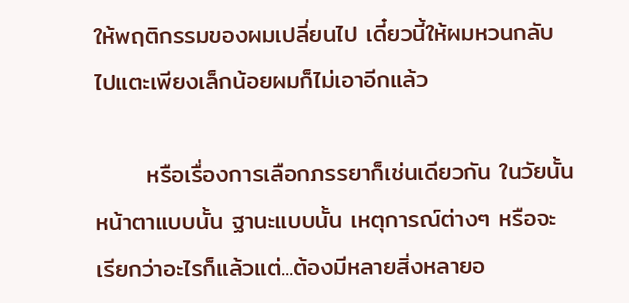ให้พฤติกรรมของผมเปลี่ยนไป เดี๋ยวนี้ให้ผมหวนกลับไปแตะเพียงเล็กน้อยผมก็ไม่เอาอีกแล้ว

      หรือเรื่องการเลือกภรรยาก็เช่นเดียวกัน ในวัยนั้น หน้าตาแบบนั้น ฐานะแบบนั้น เหตุการณ์ต่างๆ หรือจะเรียกว่าอะไรก็แล้วแต่...ต้องมีหลายสิ่งหลายอ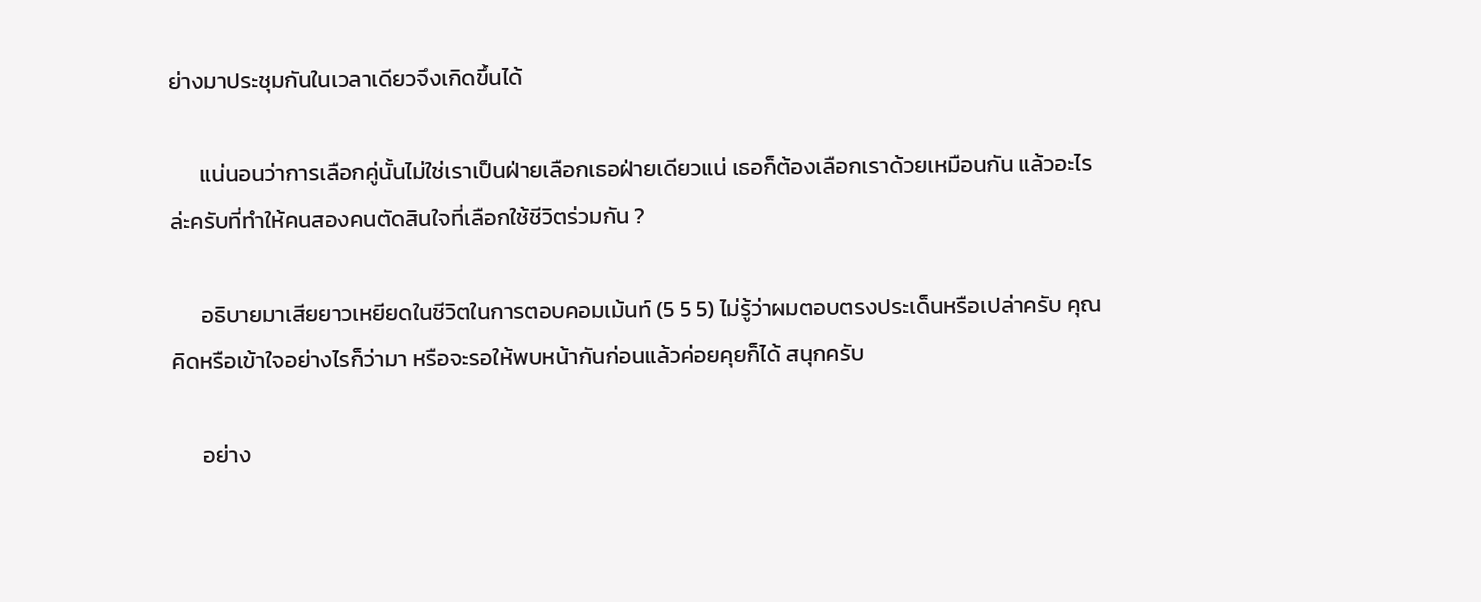ย่างมาประชุมกันในเวลาเดียวจึงเกิดขึ้นได้

      แน่นอนว่าการเลือกคู่นั้นไม่ใช่เราเป็นฝ่ายเลือกเธอฝ่ายเดียวแน่ เธอก็ต้องเลือกเราด้วยเหมือนกัน แล้วอะไรล่ะครับที่ทำให้คนสองคนตัดสินใจที่เลือกใช้ชีวิตร่วมกัน ?

      อธิบายมาเสียยาวเหยียดในชีวิตในการตอบคอมเม้นท์ (5 5 5) ไม่รู้ว่าผมตอบตรงประเด็นหรือเปล่าครับ คุณคิดหรือเข้าใจอย่างไรก็ว่ามา หรือจะรอให้พบหน้ากันก่อนแล้วค่อยคุยก็ได้ สนุกครับ

      อย่าง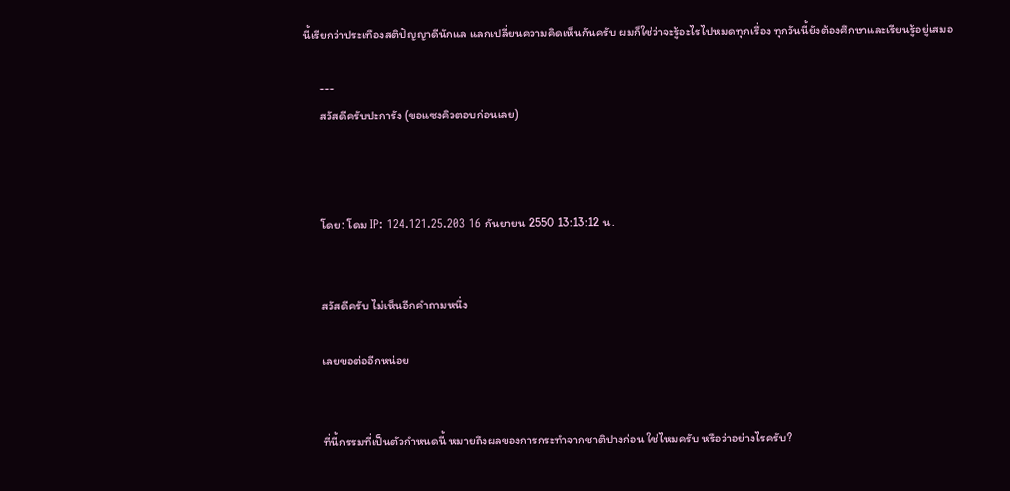นี้เรียกว่าประเทืองสติปัญญาดีนักแล แลกเปลี่ยนความคิดเห็นกันครับ ผมก็ใช่ว่าจะรู้อะไรไปหมดทุกเรื่อง ทุกวันนี้ยังต้องศึกษาและเรียนรู้อยู่เสมอ

      ---
      สวัสดีครับปะการัง (ขอแซงคิวตอบก่อนเลย)



      โดย: โดม IP: 124.121.25.203 16 กันยายน 2550 13:13:12 น.


      สวัสดีครับ ไม่เห็นอีกคำถามหนึ่ง

      เลยขอต่ออีกหน่อย


      ที่นี้กรรมที่เป็นตัวกำหนดนี้ หมายถึงผลของการกระทำจากชาติปางก่อน ใช่ไหมครับ หรือว่าอย่างไรครับ?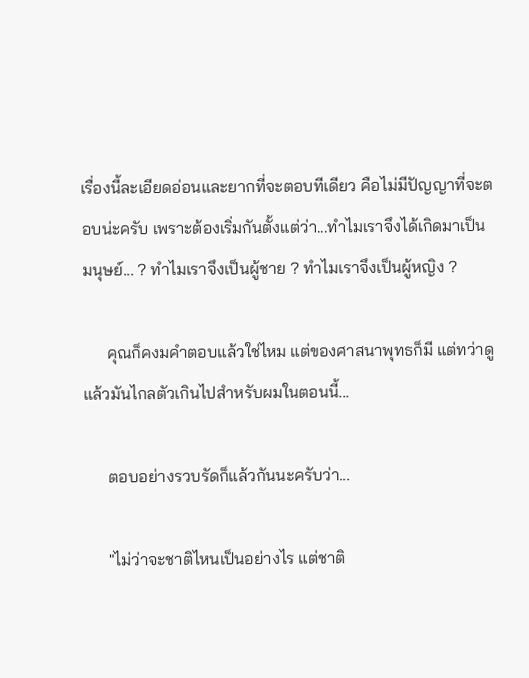เรื่องนี้ละเอียดอ่อนและยากที่จะตอบทีเดียว คือไม่มีปัญญาที่จะตอบน่ะครับ เพราะต้องเริ่มกันตั้งแต่ว่า...ทำไมเราจึงได้เกิดมาเป็นมนุษย์... ? ทำไมเราจึงเป็นผู้ชาย ? ทำไมเราจึงเป็นผู้หญิง ?

      คุณก็คงมคำตอบแล้วใช่ไหม แต่ของศาสนาพุทธก็มี แต่ทว่าดูแล้วมันไกลตัวเกินไปสำหรับผมในตอนนี้...

      ตอบอย่างรวบรัดก็แล้วกันนะครับว่า...

      "ไม่ว่าจะชาติไหนเป็นอย่างไร แต่ชาติ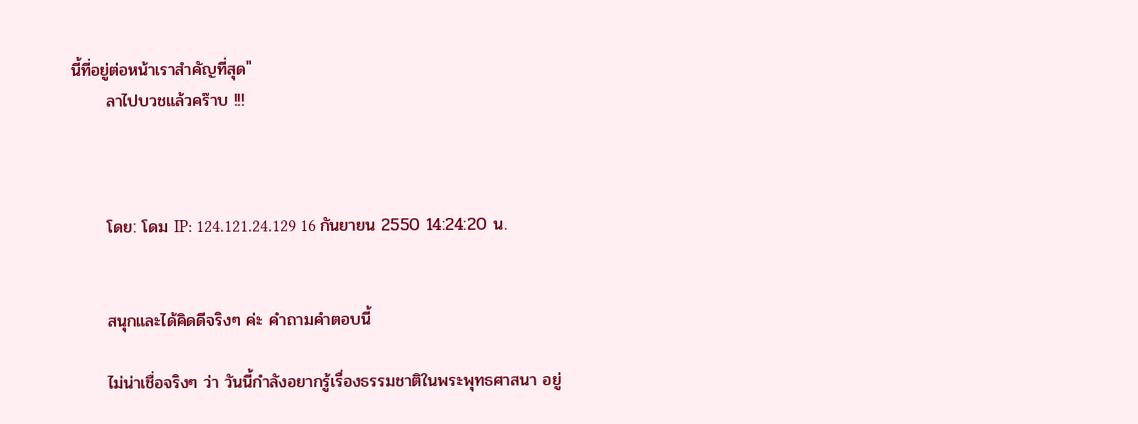นี้ที่อยู่ต่อหน้าเราสำคัญที่สุด"
      ลาไปบวชแล้วคร๊าบ !!!



      โดย: โดม IP: 124.121.24.129 16 กันยายน 2550 14:24:20 น.


      สนุกและได้คิดดีจริงๆ ค่ะ คำถามคำตอบนี้

      ไม่น่าเชื่อจริงๆ ว่า วันนี้กำลังอยากรู้เรื่องธรรมชาติในพระพุทธศาสนา อยู่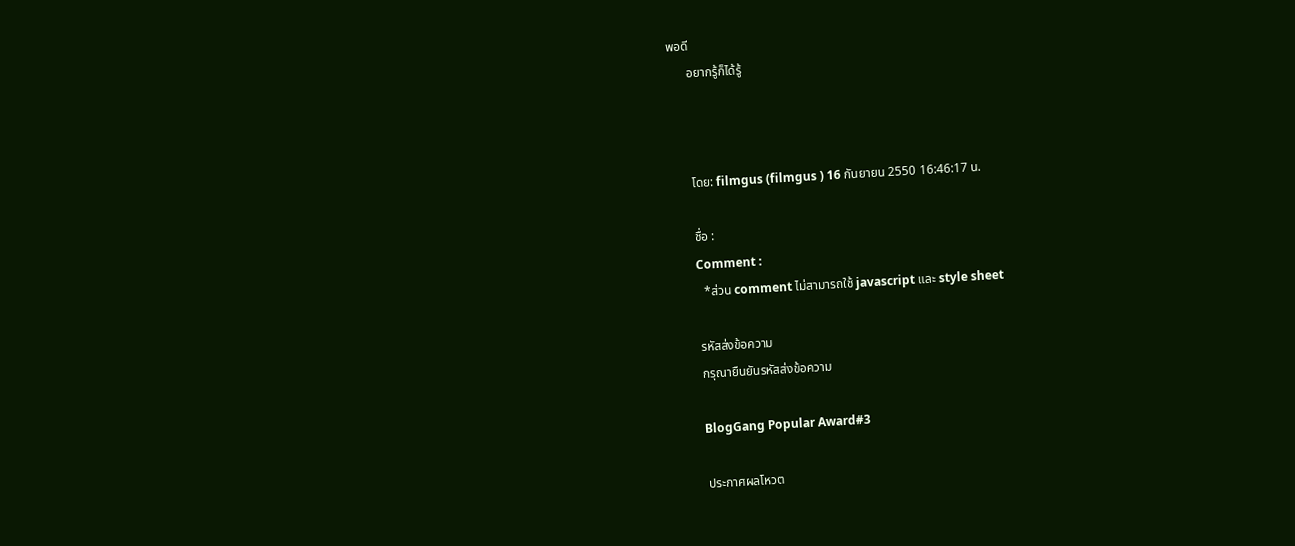พอดี
      อยากรู้ก็ได้รู้



      โดย: filmgus (filmgus ) 16 กันยายน 2550 16:46:17 น.

      ชื่อ :
      Comment :
        *ส่วน comment ไม่สามารถใช้ javascript และ style sheet

      รหัสส่งข้อความ
      กรุณายืนยันรหัสส่งข้อความ

      BlogGang Popular Award#3

      ประกาศผลโหวต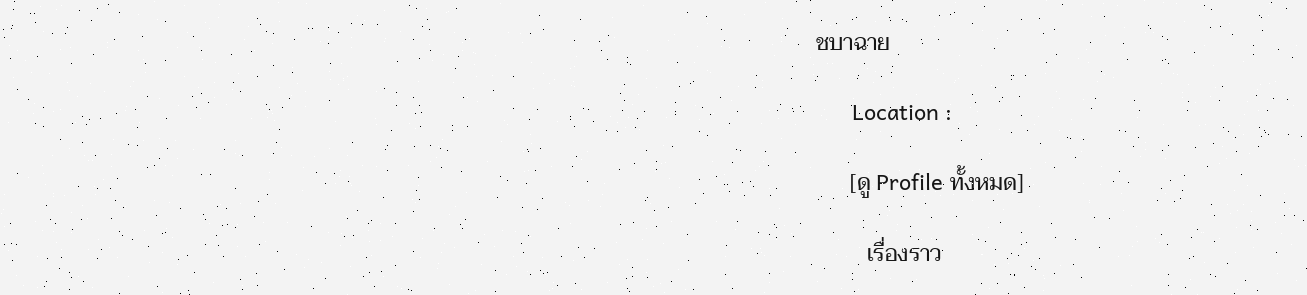ชบาฉาย

      Location :

      [ดู Profile ทั้งหมด]

         เรื่องราว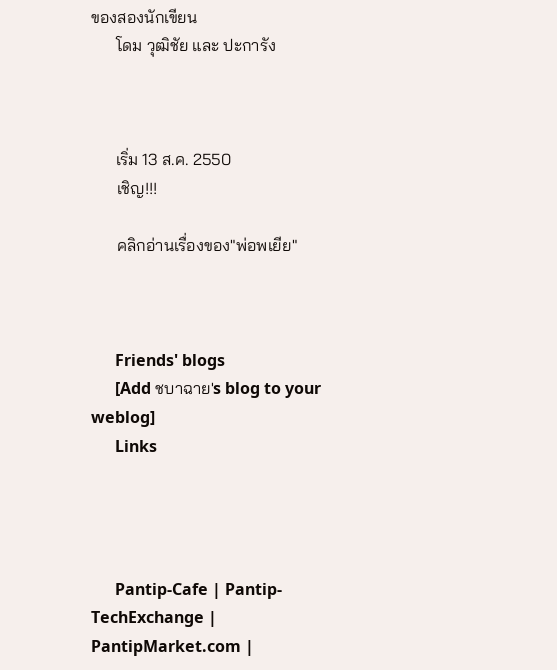ของสองนักเขียน
      โดม วุฒิชัย และ ปะการัง



      เริ่ม 13 ส.ค. 2550
      เชิญ!!!

      คลิกอ่านเรื่องของ"พ่อพเยีย"



      Friends' blogs
      [Add ชบาฉาย's blog to your weblog]
      Links




      Pantip-Cafe | Pantip-TechExchange | PantipMarket.com |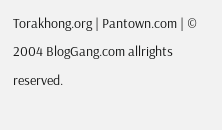Torakhong.org | Pantown.com | © 2004 BlogGang.com allrights reserved.